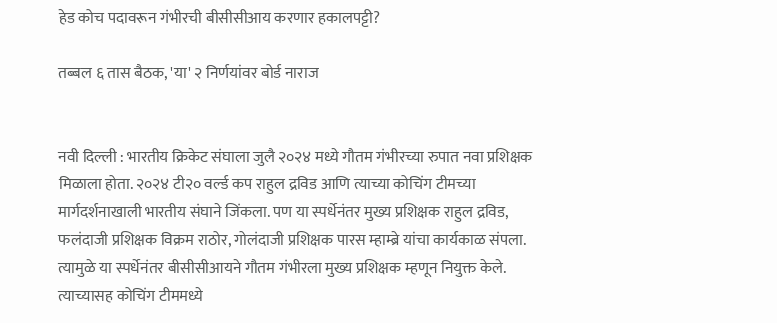हेड कोच पदावरून गंभीरची बीसीसीआय करणार हकालपट्टी?

तब्बल ६ तास बैठक, 'या' २ निर्णयांवर बोर्ड नाराज


नवी दिल्ली : भारतीय क्रिकेट संघाला जुलै २०२४ मध्ये गौतम गंभीरच्या रुपात नवा प्रशिक्षक मिळाला होता. २०२४ टी२० वर्ल्ड कप राहुल द्रविड आणि त्याच्या कोचिंग टीमच्या मार्गदर्शनाखाली भारतीय संघाने जिंकला. पण या स्पर्धेनंतर मुख्य प्रशिक्षक राहुल द्रविड, फलंदाजी प्रशिक्षक विक्रम राठोर, गोलंदाजी प्रशिक्षक पारस म्हाम्ब्रे यांचा कार्यकाळ संपला. त्यामुळे या स्पर्धेनंतर बीसीसीआयने गौतम गंभीरला मुख्य प्रशिक्षक म्हणून नियुक्त केले. त्याच्यासह कोचिंग टीममध्ये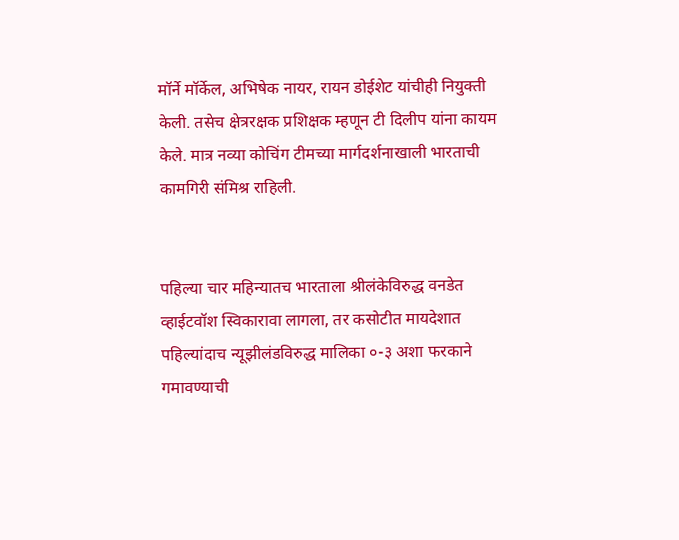मॉर्ने मॉर्केल, अभिषेक नायर, रायन डोईशेट यांचीही नियुक्ती केली. तसेच क्षेत्ररक्षक प्रशिक्षक म्हणून टी दिलीप यांना कायम केले. मात्र नव्या कोचिंग टीमच्या मार्गदर्शनाखाली भारताची कामगिरी संमिश्र राहिली.


पहिल्या चार महिन्यातच भारताला श्रीलंकेविरुद्ध वनडेत व्हाईटवॉश स्विकारावा लागला, तर कसोटीत मायदेशात पहिल्यांदाच न्यूझीलंडविरुद्ध मालिका ०-३ अशा फरकाने गमावण्याची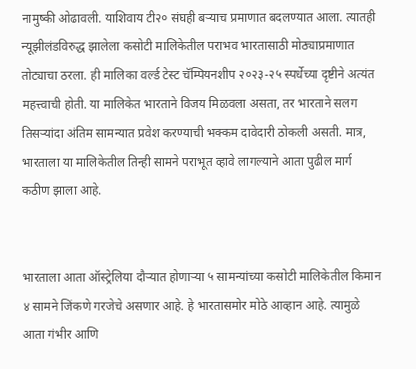नामुष्की ओढावली. याशिवाय टी२० संघही बऱ्याच प्रमाणात बदलण्यात आला. त्यातही न्यूझीलंडविरुद्ध झालेला कसोटी मालिकेतील पराभव भारतासाठी मोठ्याप्रमाणात तोट्याचा ठरला. ही मालिका वर्ल्ड टेस्ट चॅम्पियनशीप २०२३-२५ स्पर्धेच्या दृष्टीने अत्यंत महत्त्वाची होती. या मालिकेत भारताने विजय मिळवला असता, तर भारताने सलग तिसऱ्यांदा अंतिम सामन्यात प्रवेश करण्याची भक्कम दावेदारी ठोकली असती. मात्र, भारताला या मालिकेतील तिन्ही सामने पराभूत व्हावे लागल्याने आता पुढील मार्ग कठीण झाला आहे.


भारताला आता ऑस्ट्रेलिया दौऱ्यात होणाऱ्या ५ सामन्यांच्या कसोटी मालिकेतील किमान ४ सामने जिंकणे गरजेचे असणार आहे. हे भारतासमोर मोठे आव्हान आहे. त्यामुळे आता गंभीर आणि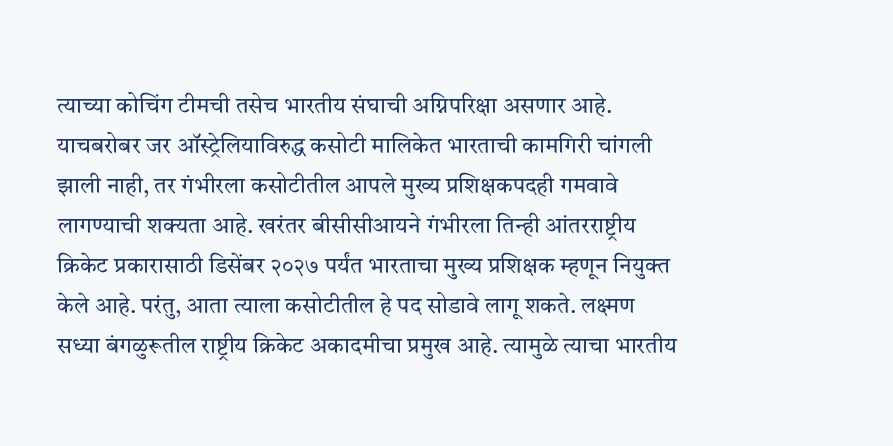त्याच्या कोचिंग टीमची तसेच भारतीय संघाची अग्निपरिक्षा असणार आहे. याचबरोबर जर ऑस्ट्रेलियाविरुद्ध कसोटी मालिकेत भारताची कामगिरी चांगली झाली नाही, तर गंभीरला कसोटीतील आपले मुख्य प्रशिक्षकपदही गमवावे लागण्याची शक्यता आहे. खरंतर बीसीसीआयने गंभीरला तिन्ही आंतरराष्ट्रीय क्रिकेट प्रकारासाठी डिसेंबर २०२७ पर्यंत भारताचा मुख्य प्रशिक्षक म्हणून नियुक्त केले आहे. परंतु, आता त्याला कसोटीतील हे पद सोडावे लागू शकते. लक्ष्मण सध्या बंगळुरूतील राष्ट्रीय क्रिकेट अकादमीचा प्रमुख आहे. त्यामुळे त्याचा भारतीय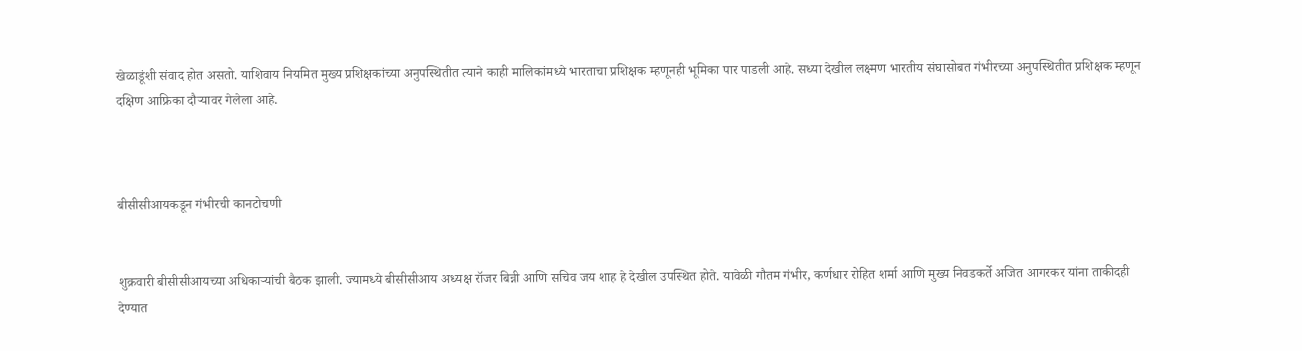खेळाडूंशी संवाद होत असतो. याशिवाय नियमित मुख्य प्रशिक्षकांच्या अनुपस्थितीत त्याने काही मालिकांमध्ये भारताचा प्रशिक्षक म्हणूनही भूमिका पार पाडली आहे. सध्या देखील लक्ष्मण भारतीय संघासोबत गंभीरच्या अनुपस्थितीत प्रशिक्षक म्हणून दक्षिण आफ्रिका दौऱ्यावर गेलेला आहे.



बीसीसीआयकडून गंभीरची कानटोचणी


शुक्रवारी बीसीसीआयच्या अधिकाऱ्यांची बैठक झाली. ज्यामध्ये बीसीसीआय अध्यक्ष रॉजर बिन्नी आणि सचिव जय शाह हे देखील उपस्थित होते. यावेळी गौतम गंभीर, कर्णधार रोहित शर्मा आणि मुख्य निवडकर्ते अजित आगरकर यांना ताकीदही देण्यात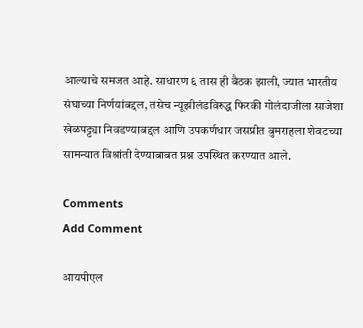आल्याचे समजत आहे. साधारण ६ तास ही बैठक झाली, ज्यात भारतीय संघाच्या निर्णयांबद्दल, तसेच न्यूझीलंडविरुद्ध फिरकी गोलंदाजीला साजेशा खेळपट्ट्या निवडण्याबद्दल आणि उपकर्णधार जसप्रीत बुमराहला शेवटच्या सामन्यात विश्रांती देण्याबाबत प्रश्न उपस्थित करण्यात आले.

Comments
Add Comment

आयपीएल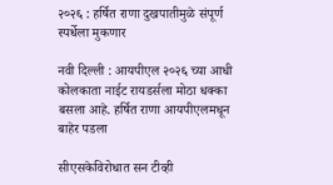२०२६ : हर्षित राणा दुखपातीमुळे संपूर्ण स्पर्धेला मुकणार

नवी दिल्ली : आयपीएल २०२६ च्या आधी कोलकाता नाईट रायडर्सला मोठा धक्का बसला आहे. हर्षित राणा आयपीएलमधून बाहेर पडला

सीएसकेविरोधात सन टीव्ही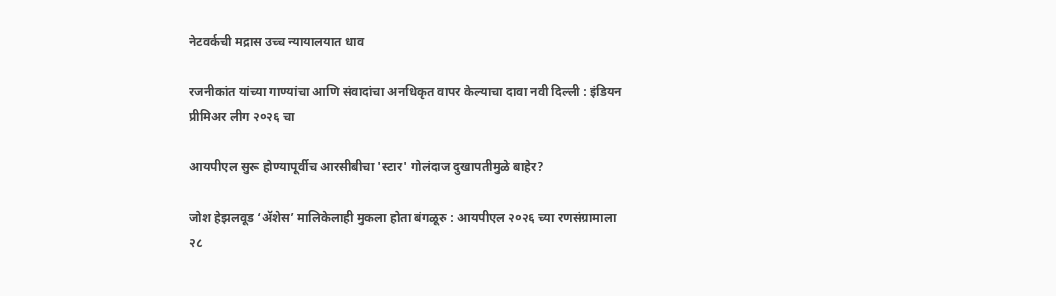नेटवर्कची मद्रास उच्च न्यायालयात धाव

रजनीकांत यांच्या गाण्यांचा आणि संवादांचा अनधिकृत वापर केल्याचा दावा नवी दिल्ली : इंडियन प्रीमिअर लीग २०२६ चा

आयपीएल सुरू होण्यापूर्वीच आरसीबीचा 'स्टार' गोलंदाज दुखापतीमुळे बाहेर?

जोश हेझलवूड ‘ॲशेस’ मालिकेलाही मुकला होता बंगळूरु : आयपीएल २०२६ च्या रणसंग्रामाला २८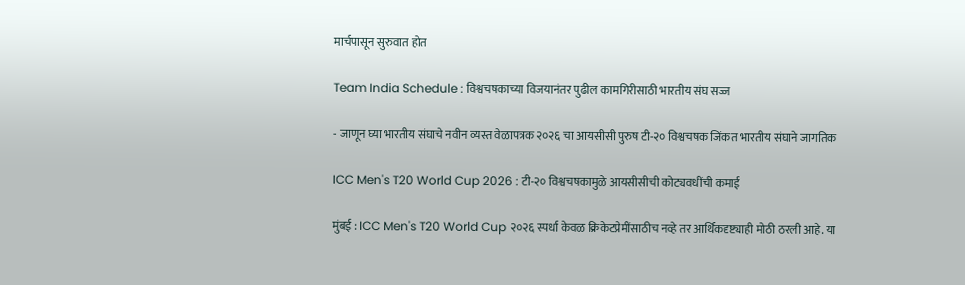मार्चपासून सुरुवात होत

Team India Schedule : विश्वचषकाच्या विजयानंतर पुढील कामगिरीसाठी भारतीय संघ सज्ज

- जाणून घ्या भारतीय संघाचे नवीन व्यस्त वेळापत्रक २०२६ चा आयसीसी पुरुष टी-२० विश्वचषक जिंकत भारतीय संघाने जागतिक

ICC Men's T20 World Cup 2026 : टी-२० विश्वचषकामुळे आयसीसीची कोट्यवधींची कमाई

मुंबई : ICC Men's T20 World Cup २०२६ स्पर्धा केवळ क्रिकेटप्रेमींसाठीच नव्हे तर आर्थिकदृष्ट्याही मोठी ठरली आहे. या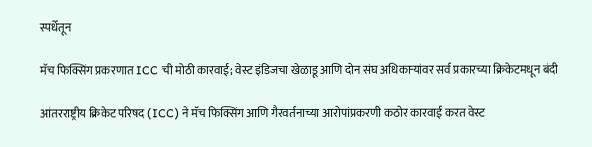स्पर्धेतून

मॅच फिक्सिंग प्रकरणात ICC ची मोठी कारवाई; वेस्ट इंडिजचा खेळाडू आणि दोन संघ अधिकाऱ्यांवर सर्व प्रकारच्या क्रिकेटमधून बंदी

आंतरराष्ट्रीय क्रिकेट परिषद (ICC) ने मॅच फिक्सिंग आणि गैरवर्तनाच्या आरोपांप्रकरणी कठोर कारवाई करत वेस्ट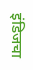इंडिजचा